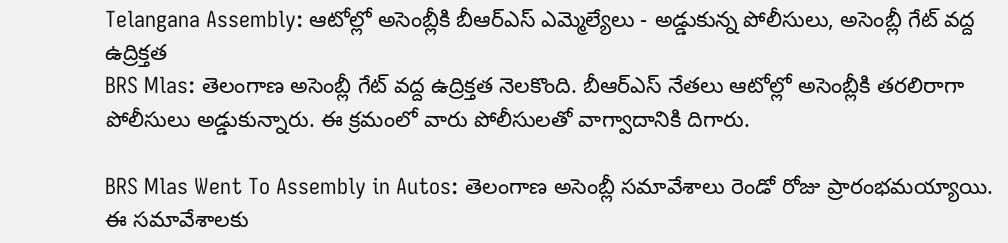Telangana Assembly: ఆటోల్లో అసెంబ్లీకి బీఆర్ఎస్ ఎమ్మెల్యేలు - అడ్డుకున్న పోలీసులు, అసెంబ్లీ గేట్ వద్ద ఉద్రిక్తత
BRS Mlas: తెలంగాణ అసెంబ్లీ గేట్ వద్ద ఉద్రిక్తత నెలకొంది. బీఆర్ఎస్ నేతలు ఆటోల్లో అసెంబ్లీకి తరలిరాగా పోలీసులు అడ్డుకున్నారు. ఈ క్రమంలో వారు పోలీసులతో వాగ్వాదానికి దిగారు.

BRS Mlas Went To Assembly in Autos: తెలంగాణ అసెంబ్లీ సమావేశాలు రెండో రోజు ప్రారంభమయ్యాయి. ఈ సమావేశాలకు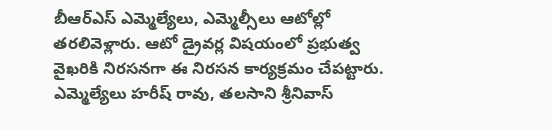బీఆర్ఎస్ ఎమ్మెల్యేలు, ఎమ్మెల్సీలు ఆటోల్లో తరలివెళ్లారు. ఆటో డ్రైవర్ల విషయంలో ప్రభుత్వ వైఖరికి నిరసనగా ఈ నిరసన కార్యక్రమం చేపట్టారు. ఎమ్మెల్యేలు హరీష్ రావు, తలసాని శ్రీనివాస్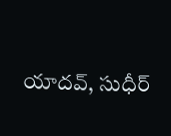యాదవ్, సుధీర్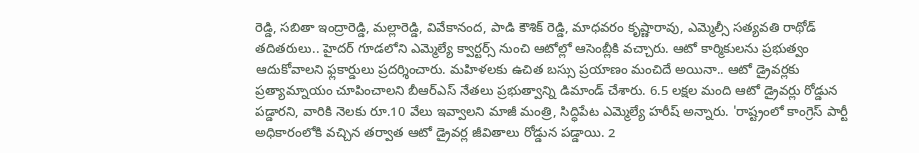రెడ్డి, సబితా ఇంద్రారెడ్డి, మల్లారెడ్డి, వివేకానంద, పాడి కౌశిక్ రెడ్డి, మాధవరం కృష్ణారావు, ఎమ్మెల్సీ సత్యవతి రాథోడ్ తదితరులు.. హైదర్ గూడలోని ఎమ్మెల్యే క్వార్టర్స్ నుంచి ఆటోల్లో ఆసెంబ్లీకి వచ్చారు. ఆటో కార్మికులను ప్రభుత్వం ఆదుకోవాలని ఫ్లకార్డులు ప్రదర్శించారు. మహిళలకు ఉచిత బస్సు ప్రయాణం మంచిదే అయినా.. ఆటో డ్రైవర్లకు ప్రత్యామ్నాయం చూపించాలని బీఆర్ఎస్ నేతలు ప్రభుత్వాన్ని డిమాండ్ చేశారు. 6.5 లక్షల మంది ఆటో డ్రైవర్లు రోడ్డున పడ్డారని, వారికి నెలకు రూ.10 వేలు ఇవ్వాలని మాజీ మంత్రి, సిద్ధిపేట ఎమ్మెల్యే హరీష్ అన్నారు. 'రాష్ట్రంలో కాంగ్రెస్ పార్టీ అధికారంలోకి వచ్చిన తర్వాత ఆటో డ్రైవర్ల జీవితాలు రోడ్డున పడ్డాయి. 2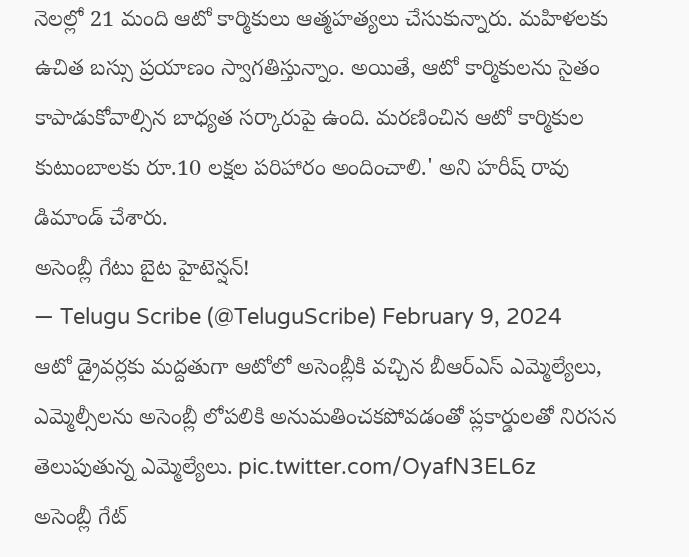నెలల్లో 21 మంది ఆటో కార్మికులు ఆత్మహత్యలు చేసుకున్నారు. మహిళలకు ఉచిత బస్సు ప్రయాణం స్వాగతిస్తున్నాం. అయితే, ఆటో కార్మికులను సైతం కాపాడుకోవాల్సిన బాధ్యత సర్కారుపై ఉంది. మరణించిన ఆటో కార్మికుల కుటుంబాలకు రూ.10 లక్షల పరిహారం అందించాలి.' అని హరీష్ రావు డిమాండ్ చేశారు.
అసెంబ్లీ గేటు బైట హైటెన్షన్!
— Telugu Scribe (@TeluguScribe) February 9, 2024
ఆటో డ్రైవర్లకు మద్దతుగా ఆటోలో అసెంబ్లీకి వచ్చిన బీఆర్ఎస్ ఎమ్మెల్యేలు, ఎమ్మెల్సీలను అసెంబ్లీ లోపలికి అనుమతించకపోవడంతో ప్లకార్డులతో నిరసన తెలుపుతున్న ఎమ్మెల్యేలు. pic.twitter.com/OyafN3EL6z
అసెంబ్లీ గేట్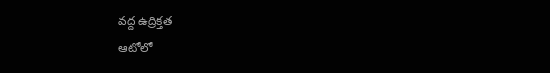వద్ద ఉద్రిక్తత
ఆటోలో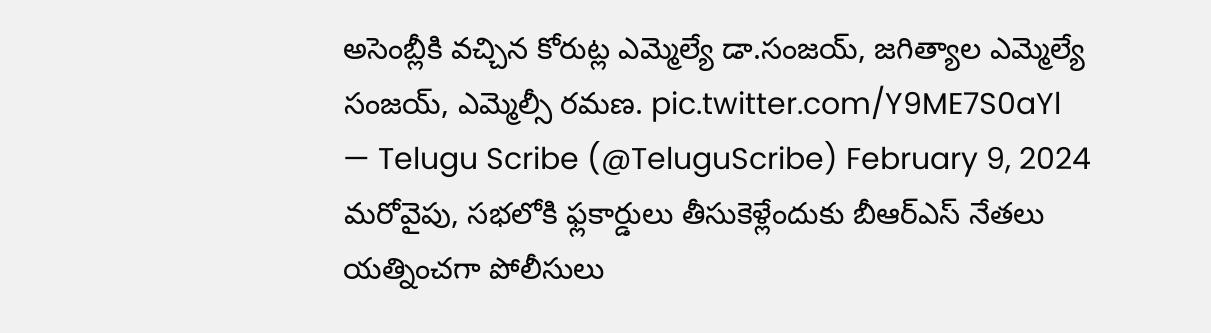అసెంబ్లీకి వచ్చిన కోరుట్ల ఎమ్మెల్యే డా.సంజయ్, జగిత్యాల ఎమ్మెల్యే సంజయ్, ఎమ్మెల్సీ రమణ. pic.twitter.com/Y9ME7S0aYl
— Telugu Scribe (@TeluguScribe) February 9, 2024
మరోవైపు, సభలోకి ఫ్లకార్డులు తీసుకెళ్లేందుకు బీఆర్ఎస్ నేతలు యత్నించగా పోలీసులు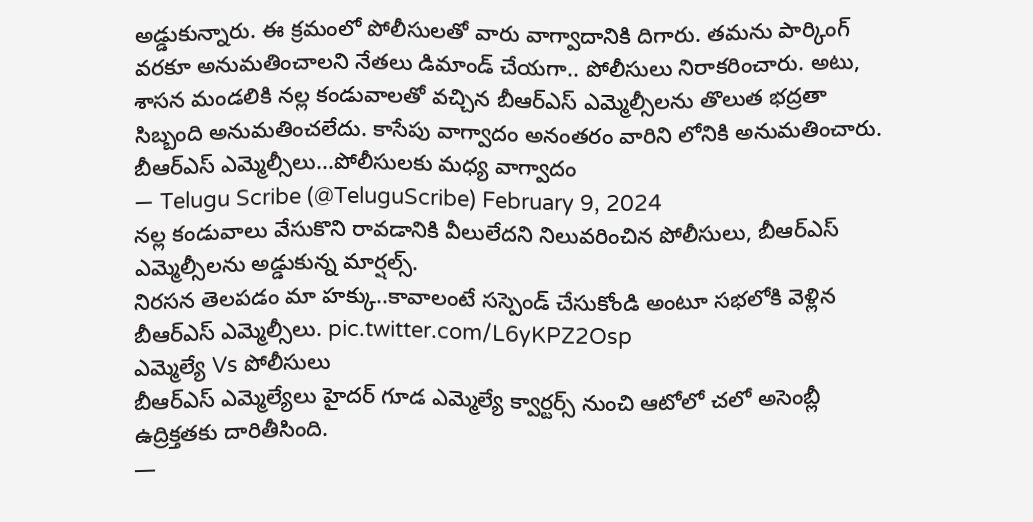అడ్డుకున్నారు. ఈ క్రమంలో పోలీసులతో వారు వాగ్వాదానికి దిగారు. తమను పార్కింగ్ వరకూ అనుమతించాలని నేతలు డిమాండ్ చేయగా.. పోలీసులు నిరాకరించారు. అటు, శాసన మండలికి నల్ల కండువాలతో వచ్చిన బీఆర్ఎస్ ఎమ్మెల్సీలను తొలుత భద్రతా సిబ్బంది అనుమతించలేదు. కాసేపు వాగ్వాదం అనంతరం వారిని లోనికి అనుమతించారు.
బీఆర్ఎస్ ఎమ్మెల్సీలు...పోలీసులకు మధ్య వాగ్వాదం
— Telugu Scribe (@TeluguScribe) February 9, 2024
నల్ల కండువాలు వేసుకొని రావడానికి వీలులేదని నిలువరించిన పోలీసులు, బీఆర్ఎస్ ఎమ్మెల్సీలను అడ్డుకున్న మార్షల్స్.
నిరసన తెలపడం మా హక్కు..కావాలంటే సస్పెండ్ చేసుకోండి అంటూ సభలోకి వెళ్లిన బీఆర్ఎస్ ఎమ్మెల్సీలు. pic.twitter.com/L6yKPZ2Osp
ఎమ్మెల్యే Vs పోలీసులు
బీఆర్ఎస్ ఎమ్మెల్యేలు హైదర్ గూడ ఎమ్మెల్యే క్వార్టర్స్ నుంచి ఆటోలో చలో అసెంబ్లీ ఉద్రిక్తతకు దారితీసింది.
—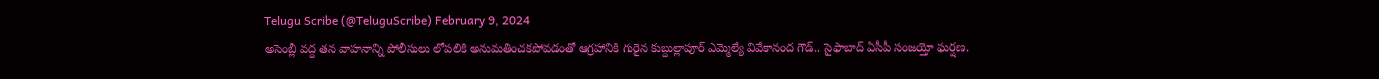Telugu Scribe (@TeluguScribe) February 9, 2024
అసెంబ్లీ వద్ద తన వాహనాన్ని పోలీసులు లోపలికి అనుమతించకపోవడంతో ఆగ్రహానికి గురైన కుబ్దుల్లాపూర్ ఎమ్మెల్యే వివేకానంద గౌడ్.. సైఫాబాద్ ఏసీపీ సంజయ్తో ఘర్షణ.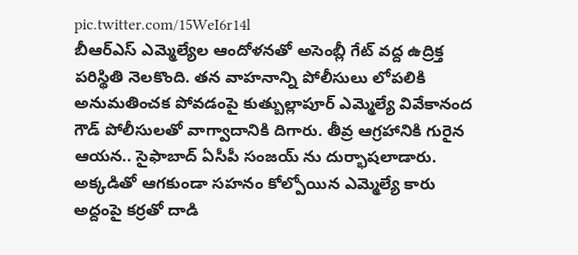pic.twitter.com/15WeI6r14l
బీఆర్ఎస్ ఎమ్మెల్యేల ఆందోళనతో అసెంబ్లీ గేట్ వద్ద ఉద్రిక్త పరిస్థితి నెలకొంది. తన వాహనాన్ని పోలీసులు లోపలికి అనుమతించక పోవడంపై కుత్బుల్లాపూర్ ఎమ్మెల్యే వివేకానంద గౌడ్ పోలీసులతో వాగ్వాదానికి దిగారు. తీవ్ర ఆగ్రహానికి గురైన ఆయన.. సైఫాబాద్ ఏసీపీ సంజయ్ ను దుర్భాషలాడారు. అక్కడితో ఆగకుండా సహనం కోల్పోయిన ఎమ్మెల్యే కారు అద్దంపై కర్రతో దాడి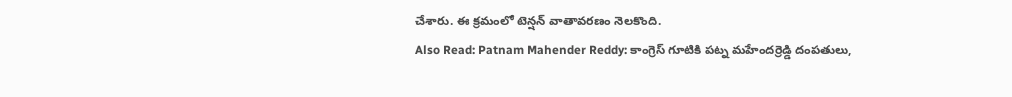చేశారు. ఈ క్రమంలో టెన్షన్ వాతావరణం నెలకొంది.
Also Read: Patnam Mahender Reddy: కాంగ్రెస్ గూటికి పట్న మహేందర్రెడ్డి దంపతులు,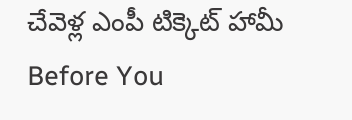చేవెళ్ల ఎంపీ టిక్కెట్ హామీ
Before You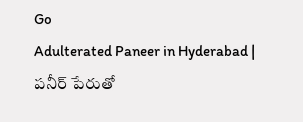Go
Adulterated Paneer in Hyderabad | పనీర్ పేరుతో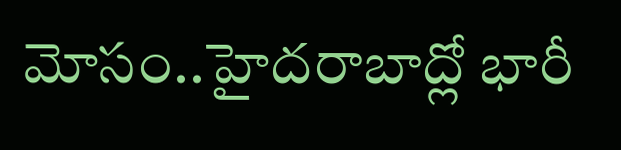మోసం..హైదరాబాద్లో భారీ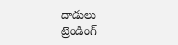దాడులు
ట్రెండింగ్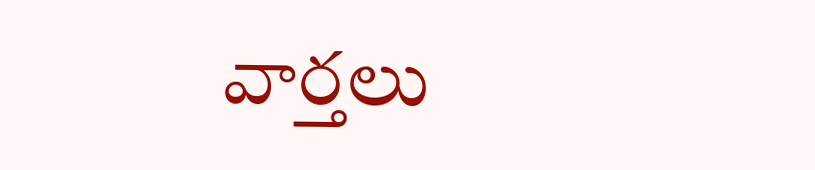వార్తలు